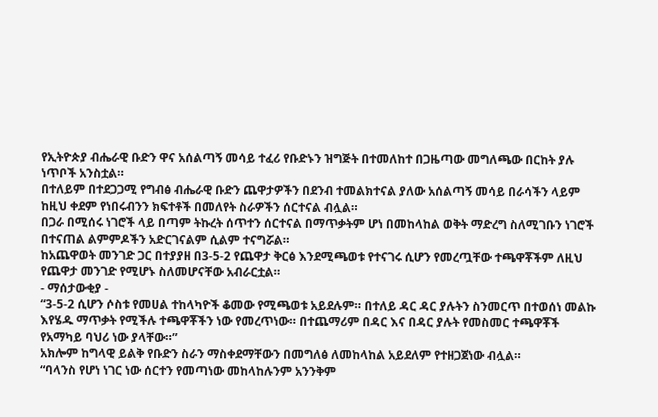የኢትዮጵያ ብሔራዊ ቡድን ዋና አሰልጣኝ መሳይ ተፈሪ የቡድኑን ዝግጅት በተመለከተ በጋዜጣው መግለጫው በርከት ያሉ ነጥቦች አንስቷል።
በተለይም በተደጋጋሚ የግብፅ ብሔራዊ ቡድን ጨዋታዎችን በደንብ ተመልክተናል ያለው አሰልጣኝ መሳይ በራሳችን ላይም ከዚህ ቀደም የነበሩብንን ክፍተቶች በመለየት ስራዎችን ሰርተናል ብሏል።
በጋራ በሚሰሩ ነገሮች ላይ በጣም ትኩረት ሰጥተን ሰርተናል በማጥቃትም ሆነ በመከላከል ወቅት ማድረግ ስለሚገቡን ነገሮች በተናጠል ልምምዶችን አድርገናልም ሲልም ተናግሯል።
ከአጨዋወት መንገድ ጋር በተያያዘ በ3-5-2 የጨዋታ ቅርፅ እንደሚጫወቱ የተናገሩ ሲሆን የመረጧቸው ተጫዋቾችም ለዚህ የጨዋታ መንገድ የሚሆኑ ስለመሆናቸው አብራርቷል።
- ማሰታውቂያ -
“3-5-2 ሲሆን ሶስቱ የመሀል ተከላካዮች ቆመው የሚጫወቱ አይደሉም። በተለይ ዳር ዳር ያሉትን ስንመርጥ በተወሰነ መልኩ እየሄዱ ማጥቃት የሚችሉ ተጫዋቾችን ነው የመረጥነው። በተጨማሪም በዳር እና በዳር ያሉት የመስመር ተጫዋቾች የአማካይ ባህሪ ነው ያላቸው።”
አክሎም ከግላዊ ይልቅ የቡድን ስራን ማስቀደማቸውን በመግለፅ ለመከላከል አይደለም የተዘጋጀነው ብሏል።
“ባላንስ የሆነ ነገር ነው ሰርተን የመጣነው መከላከሉንም አንንቅም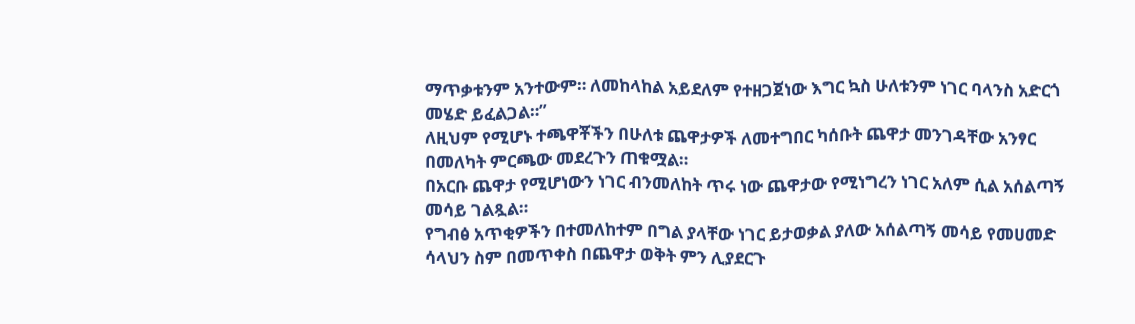ማጥቃቱንም አንተውም። ለመከላከል አይደለም የተዘጋጀነው እግር ኳስ ሁለቱንም ነገር ባላንስ አድርጎ መሄድ ይፈልጋል።”
ለዚህም የሚሆኑ ተጫዋቾችን በሁለቱ ጨዋታዎች ለመተግበር ካሰቡት ጨዋታ መንገዳቸው አንፃር በመለካት ምርጫው መደረጉን ጠቁሟል።
በአርቡ ጨዋታ የሚሆነውን ነገር ብንመለከት ጥሩ ነው ጨዋታው የሚነግረን ነገር አለም ሲል አሰልጣኝ መሳይ ገልጿል።
የግብፅ አጥቂዎችን በተመለከተም በግል ያላቸው ነገር ይታወቃል ያለው አሰልጣኝ መሳይ የመሀመድ ሳላህን ስም በመጥቀስ በጨዋታ ወቅት ምን ሊያደርጉ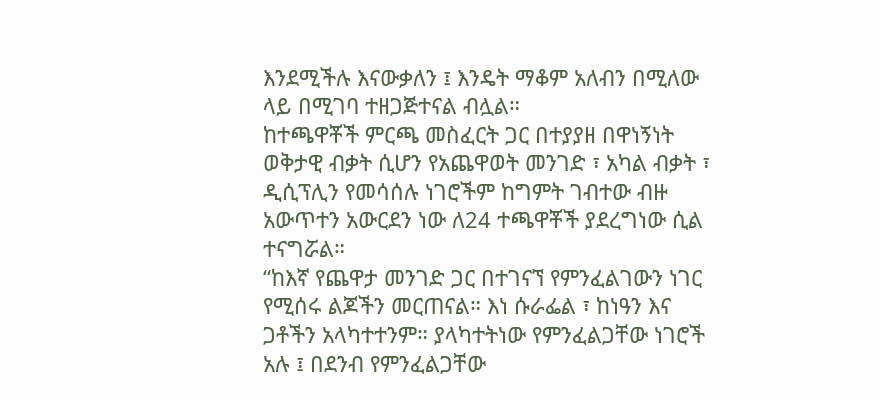እንደሚችሉ እናውቃለን ፤ እንዴት ማቆም አለብን በሚለው ላይ በሚገባ ተዘጋጅተናል ብሏል።
ከተጫዋቾች ምርጫ መስፈርት ጋር በተያያዘ በዋነኝነት ወቅታዊ ብቃት ሲሆን የአጨዋወት መንገድ ፣ አካል ብቃት ፣ ዲሲፕሊን የመሳሰሉ ነገሮችም ከግምት ገብተው ብዙ አውጥተን አውርደን ነው ለ24 ተጫዋቾች ያደረግነው ሲል ተናግሯል።
“ከእኛ የጨዋታ መንገድ ጋር በተገናኘ የምንፈልገውን ነገር የሚሰሩ ልጆችን መርጠናል። እነ ሱራፌል ፣ ከነዓን እና ጋቶችን አላካተተንም። ያላካተትነው የምንፈልጋቸው ነገሮች አሉ ፤ በደንብ የምንፈልጋቸው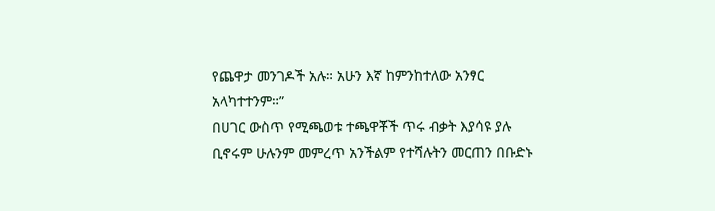የጨዋታ መንገዶች አሉ። አሁን እኛ ከምንከተለው አንፃር አላካተተንም።”
በሀገር ውስጥ የሚጫወቱ ተጫዋቾች ጥሩ ብቃት እያሳዩ ያሉ ቢኖሩም ሁሉንም መምረጥ አንችልም የተሻሉትን መርጠን በቡድኑ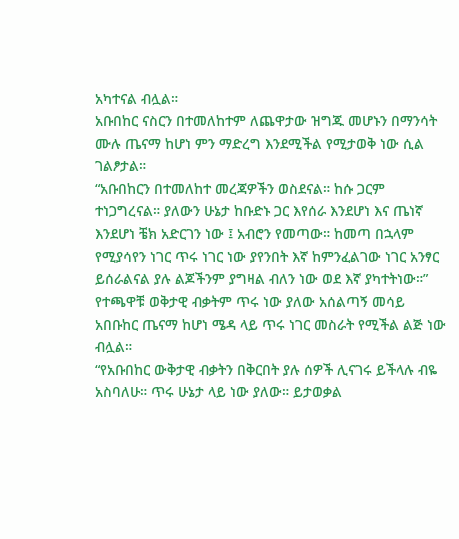አካተናል ብሏል።
አቡበከር ናስርን በተመለከተም ለጨዋታው ዝግጁ መሆኑን በማንሳት ሙሉ ጤናማ ከሆነ ምን ማድረግ እንደሚችል የሚታወቅ ነው ሲል ገልፆታል።
“አቡበከርን በተመለከተ መረጃዎችን ወስደናል። ከሱ ጋርም ተነጋግረናል። ያለውን ሁኔታ ከቡድኑ ጋር እየሰራ እንደሆነ እና ጤነኛ እንደሆነ ቼክ አድርገን ነው ፤ አብሮን የመጣው። ከመጣ በኋላም የሚያሳየን ነገር ጥሩ ነገር ነው ያየንበት እኛ ከምንፈልገው ነገር አንፃር ይሰራልናል ያሉ ልጆችንም ያግዛል ብለን ነው ወደ እኛ ያካተትነው።”
የተጫዋቹ ወቅታዊ ብቃትም ጥሩ ነው ያለው አሰልጣኝ መሳይ አበቡከር ጤናማ ከሆነ ሜዳ ላይ ጥሩ ነገር መስራት የሚችል ልጅ ነው ብሏል።
“የአቡበከር ውቅታዊ ብቃትን በቅርበት ያሉ ሰዎች ሊናገሩ ይችላሉ ብዬ አስባለሁ። ጥሩ ሁኔታ ላይ ነው ያለው። ይታወቃል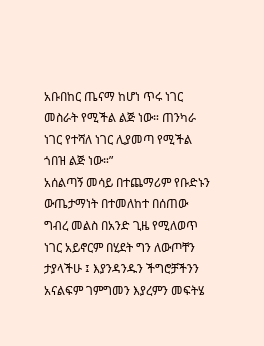አቡበከር ጤናማ ከሆነ ጥሩ ነገር መስራት የሚችል ልጅ ነው። ጠንካራ ነገር የተሻለ ነገር ሊያመጣ የሚችል ጎበዝ ልጅ ነው።”
አሰልጣኝ መሳይ በተጨማሪም የቡድኑን ውጤታማነት በተመለከተ በሰጠው ግብረ መልስ በአንድ ጊዜ የሚለወጥ ነገር አይኖርም በሂደት ግን ለውጦቸን ታያላችሁ ፤ እያንዳንዱን ችግሮቻችንን አናልፍም ገምግመን እያረምን መፍትሄ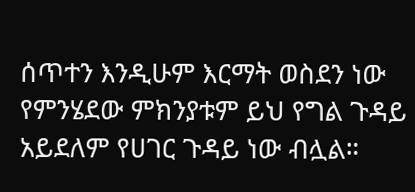ሰጥተን እንዲሁም እርማት ወስደን ነው የምንሄደው ምክንያቱም ይህ የግል ጉዳይ አይደለም የሀገር ጉዳይ ነው ብሏል።